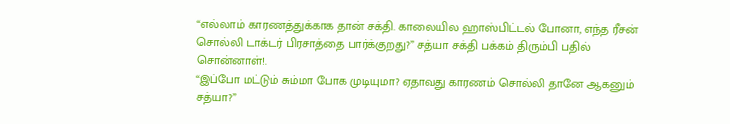“எல்லாம் காரணத்துக்காக தான் சக்தி. காலையில ஹாஸ்பிட்டல் போனா, எந்த ரீசன் சொல்லி டாக்டர் பிரசாத்தை பார்க்குறது?” சத்யா சக்தி பக்கம் திரும்பி பதில் சொன்னாள்!.
“இப்போ மட்டும் சும்மா போக முடியுமா? ஏதாவது காரணம் சொல்லி தானே ஆகனும் சத்யா?”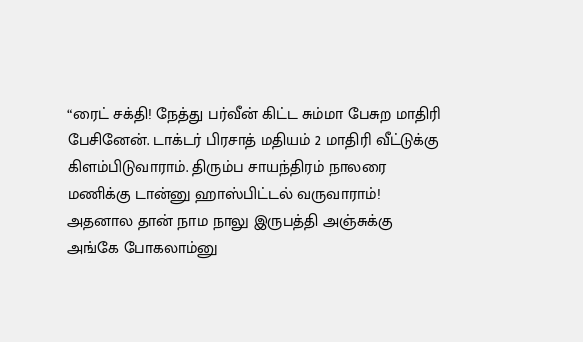“ரைட் சக்தி! நேத்து பர்வீன் கிட்ட சும்மா பேசுற மாதிரி பேசினேன். டாக்டர் பிரசாத் மதியம் 2 மாதிரி வீட்டுக்கு கிளம்பிடுவாராம். திரும்ப சாயந்திரம் நாலரை மணிக்கு டான்னு ஹாஸ்பிட்டல் வருவாராம்! அதனால தான் நாம நாலு இருபத்தி அஞ்சுக்கு அங்கே போகலாம்னு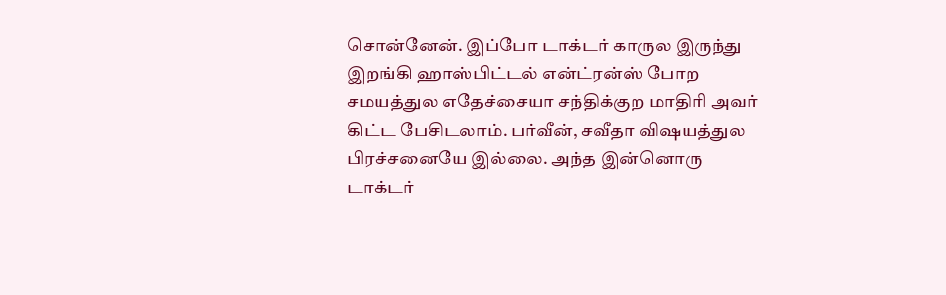சொன்னேன். இப்போ டாக்டர் காருல இருந்து இறங்கி ஹாஸ்பிட்டல் என்ட்ரன்ஸ் போற சமயத்துல எதேச்சையா சந்திக்குற மாதிரி அவர் கிட்ட பேசிடலாம். பர்வீன், சவீதா விஷயத்துல பிரச்சனையே இல்லை. அந்த இன்னொரு டாக்டர்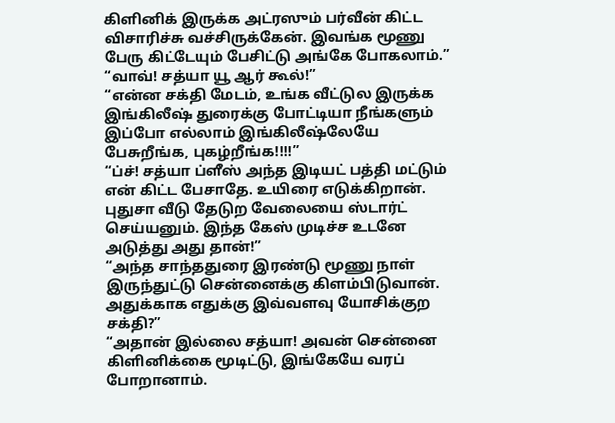கிளினிக் இருக்க அட்ரஸும் பர்வீன் கிட்ட விசாரிச்சு வச்சிருக்கேன். இவங்க மூணு பேரு கிட்டேயும் பேசிட்டு அங்கே போகலாம்.”
“வாவ்! சத்யா யூ ஆர் கூல்!”
“என்ன சக்தி மேடம், உங்க வீட்டுல இருக்க இங்கிலீஷ் துரைக்கு போட்டியா நீங்களும் இப்போ எல்லாம் இங்கிலீஷ்லேயே பேசுறீங்க, புகழ்றீங்க!!!!”
“ப்ச்! சத்யா ப்ளீஸ் அந்த இடியட் பத்தி மட்டும் என் கிட்ட பேசாதே. உயிரை எடுக்கிறான். புதுசா வீடு தேடுற வேலையை ஸ்டார்ட் செய்யனும். இந்த கேஸ் முடிச்ச உடனே அடுத்து அது தான்!”
“அந்த சாந்ததுரை இரண்டு மூணு நாள் இருந்துட்டு சென்னைக்கு கிளம்பிடுவான். அதுக்காக எதுக்கு இவ்வளவு யோசிக்குற சக்தி?”
“அதான் இல்லை சத்யா! அவன் சென்னை கிளினிக்கை மூடிட்டு, இங்கேயே வரப் போறானாம்.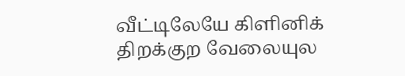வீட்டிலேயே கிளினிக் திறக்குற வேலையுல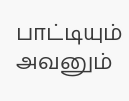பாட்டியும் அவனும்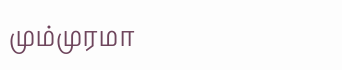மும்முரமா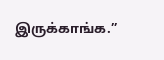இருக்காங்க.”